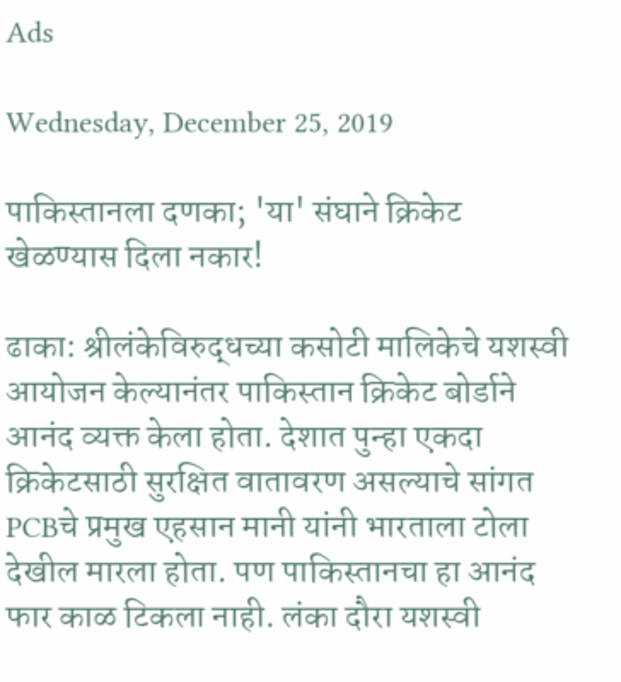Ads

Wednesday, December 25, 2019

पाकिस्तानला दणका; 'या' संघाने क्रिकेट खेळण्यास दिला नकार!

ढाका: श्रीलंकेविरुद्धच्या कसोटी मालिकेचे यशस्वी आयोजन केल्यानंतर पाकिस्तान क्रिकेट बोर्डाने आनंद व्यक्त केला होता. देशात पुन्हा एकदा क्रिकेटसाठी सुरक्षित वातावरण असल्याचे सांगत PCBचे प्रमुख एहसान मानी यांनी भारताला टोला देखील मारला होता. पण पाकिस्तानचा हा आनंद फार काळ टिकला नाही. लंका दौरा यशस्वी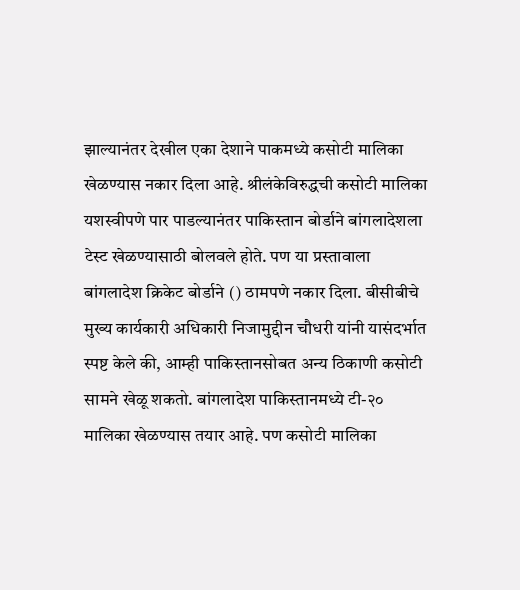झाल्यानंतर देखील एका देशाने पाकमध्ये कसोटी मालिका खेळण्यास नकार दिला आहे. श्रीलंकेविरुद्धची कसोटी मालिका यशस्वीपणे पार पाडल्यानंतर पाकिस्तान बोर्डाने बांगलादेशला टेस्ट खेळण्यासाठी बोलवले होते. पण या प्रस्तावाला बांगलादेश क्रिकेट बोर्डाने () ठामपणे नकार दिला. बीसीबीचे मुख्य कार्यकारी अधिकारी निजामुद्दीन चौधरी यांनी यासंदर्भात स्पष्ट केले की, आम्ही पाकिस्तानसोबत अन्य ठिकाणी कसोटी सामने खेळू शकतो. बांगलादेश पाकिस्तानमध्ये टी-२० मालिका खेळण्यास तयार आहे. पण कसोटी मालिका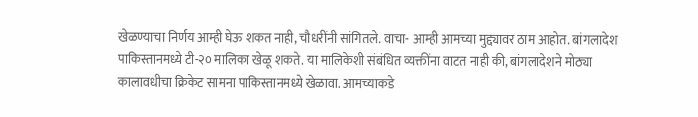खेळण्याचा निर्णय आम्ही घेऊ शकत नाही, चौधरींनी सांगितले. वाचा- आम्ही आमच्या मुद्द्यावर ठाम आहोत. बांगलादेश पाकिस्तानमध्ये टी-२० मालिका खेळू शकते. या मालिकेशी संबंधित व्यक्तींना वाटत नाही की, बांगलादेशने मोठ्या कालावधीचा क्रिकेट सामना पाकिस्तानमध्ये खेळावा. आमच्याकडे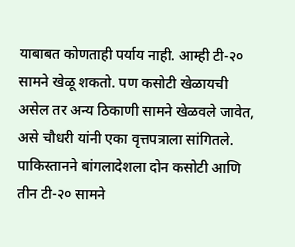याबाबत कोणताही पर्याय नाही. आम्ही टी-२० सामने खेळू शकतो. पण कसोटी खेळायची असेल तर अन्य ठिकाणी सामने खेळवले जावेत, असे चौधरी यांनी एका वृत्तपत्राला सांगितले. पाकिस्तानने बांगलादेशला दोन कसोटी आणि तीन टी-२० सामने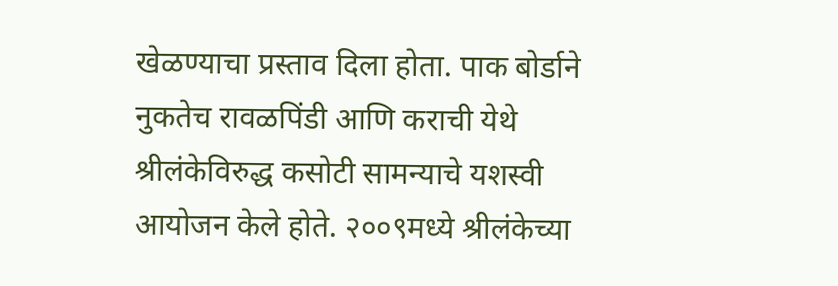खेळण्याचा प्रस्ताव दिला होता. पाक बोर्डाने नुकतेच रावळपिंडी आणि कराची येथे श्रीलंकेविरुद्ध कसोटी सामन्याचे यशस्वी आयोजन केले होते. २००९मध्ये श्रीलंकेच्या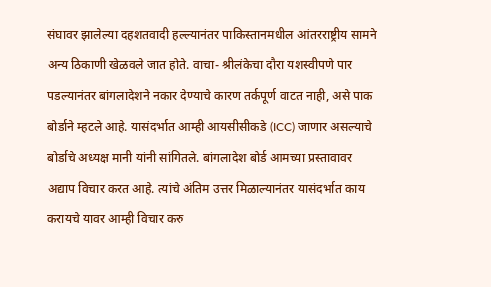संघावर झालेल्या दहशतवादी हल्ल्यानंतर पाकिस्तानमधील आंतरराष्ट्रीय सामने अन्य ठिकाणी खेळवले जात होते. वाचा- श्रीलंकेचा दौरा यशस्वीपणे पार पडल्यानंतर बांगलादेशने नकार देण्याचे कारण तर्कपूर्ण वाटत नाही, असे पाक बोर्डाने म्हटले आहे. यासंदर्भात आम्ही आयसीसीकडे (ICC) जाणार असल्याचे बोर्डाचे अध्यक्ष मानी यांनी सांगितले. बांगलादेश बोर्ड आमच्या प्रस्तावावर अद्याप विचार करत आहे. त्यांचे अंतिम उत्तर मिळाल्यानंतर यासंदर्भात काय करायचे यावर आम्ही विचार करु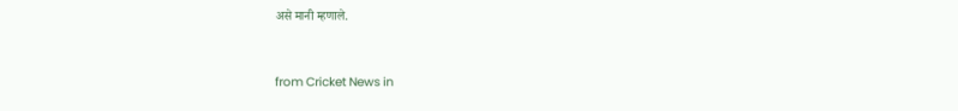असे मानी म्हणाले.


from Cricket News in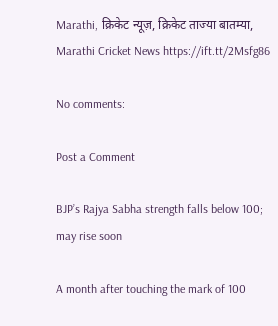Marathi, क्रिकेट न्यूज़, क्रिकेट ताज्या बातम्या, Marathi Cricket News https://ift.tt/2Msfg86

No comments:

Post a Comment

BJP’s Rajya Sabha strength falls below 100; may rise soon

A month after touching the mark of 100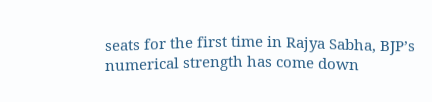seats for the first time in Rajya Sabha, BJP’s numerical strength has come down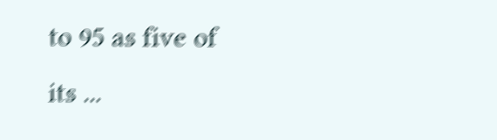to 95 as five of its ...